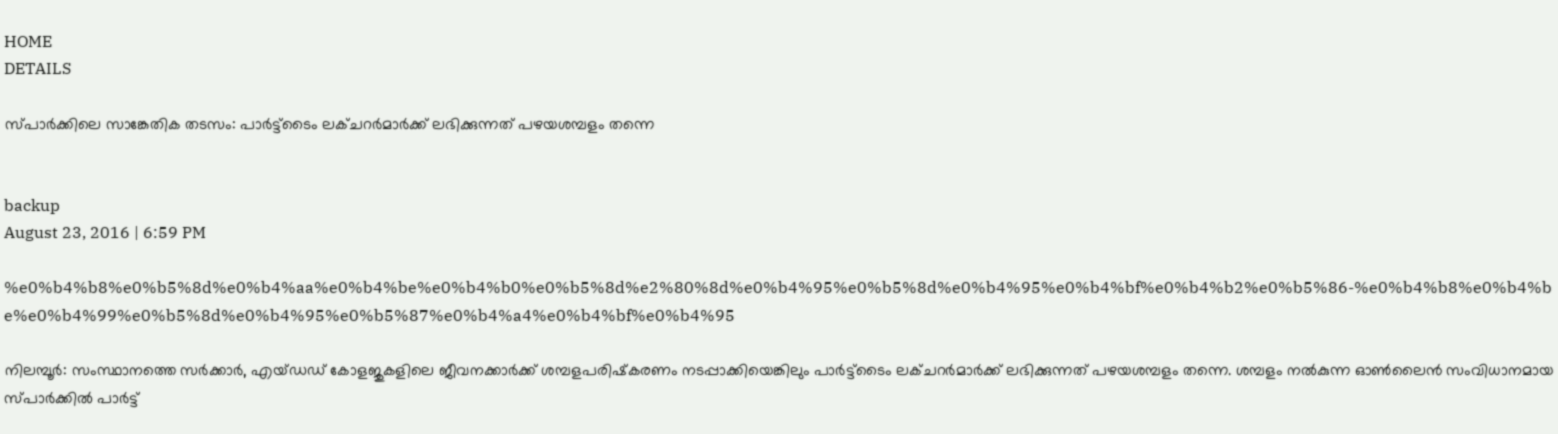HOME
DETAILS

സ്പാര്‍ക്കിലെ സാങ്കേതിക തടസം: പാര്‍ട്ട്‌ടൈം ലക്ചറര്‍മാര്‍ക്ക് ലഭിക്കുന്നത് പഴയശമ്പളം തന്നെ


backup
August 23, 2016 | 6:59 PM

%e0%b4%b8%e0%b5%8d%e0%b4%aa%e0%b4%be%e0%b4%b0%e0%b5%8d%e2%80%8d%e0%b4%95%e0%b5%8d%e0%b4%95%e0%b4%bf%e0%b4%b2%e0%b5%86-%e0%b4%b8%e0%b4%be%e0%b4%99%e0%b5%8d%e0%b4%95%e0%b5%87%e0%b4%a4%e0%b4%bf%e0%b4%95

നിലമ്പൂര്‍: സംസ്ഥാനത്തെ സര്‍ക്കാര്‍, എയ്ഡഡ് കോളജുകളിലെ ജീവനക്കാര്‍ക്ക് ശമ്പളപരിഷ്‌കരണം നടപ്പാക്കിയെങ്കിലും പാര്‍ട്ട്‌ടൈം ലക്ചറര്‍മാര്‍ക്ക് ലഭിക്കുന്നത് പഴയശമ്പളം തന്നെ. ശമ്പളം നല്‍കുന്ന ഓണ്‍ലൈന്‍ സംവിധാനമായ സ്പാര്‍ക്കില്‍ പാര്‍ട്ട്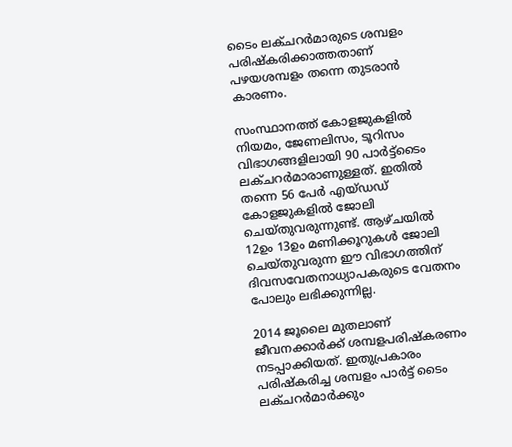ടൈം ലക്ചറര്‍മാരുടെ ശമ്പളം പരിഷ്‌കരിക്കാത്തതാണ് പഴയശമ്പളം തന്നെ തുടരാന്‍ കാരണം.

സംസ്ഥാനത്ത് കോളജുകളില്‍ നിയമം, ജേണലിസം, ടൂറിസം വിഭാഗങ്ങളിലായി 90 പാര്‍ട്ട്‌ടൈം ലക്ചറര്‍മാരാണുള്ളത്. ഇതില്‍ തന്നെ 56 പേര്‍ എയ്ഡഡ് കോളജുകളില്‍ ജോലി ചെയ്തുവരുന്നുണ്ട്. ആഴ്ചയില്‍ 12ഉം 13ഉം മണിക്കൂറുകള്‍ ജോലി ചെയ്തുവരുന്ന ഈ വിഭാഗത്തിന് ദിവസവേതനാധ്യാപകരുടെ വേതനം പോലും ലഭിക്കുന്നില്ല.

2014 ജൂലൈ മുതലാണ് ജീവനക്കാര്‍ക്ക് ശമ്പളപരിഷ്‌കരണം നടപ്പാക്കിയത്. ഇതുപ്രകാരം പരിഷ്‌കരിച്ച ശമ്പളം പാര്‍ട്ട് ടൈം ലക്ചറര്‍മാര്‍ക്കും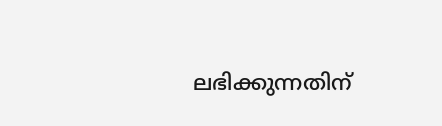ലഭിക്കുന്നതിന്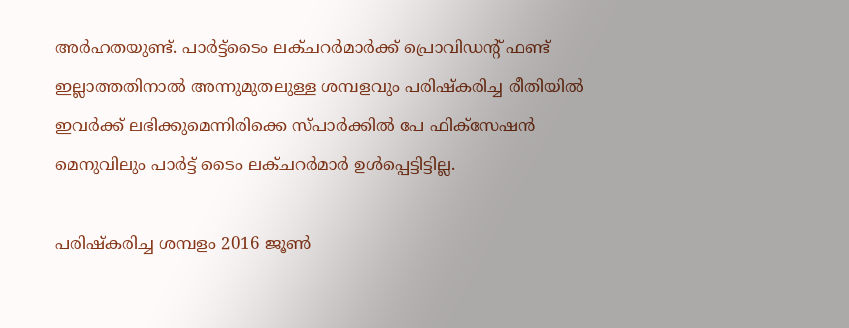അര്‍ഹതയുണ്ട്. പാര്‍ട്ട്‌ടൈം ലക്ചറര്‍മാര്‍ക്ക് പ്രൊവിഡന്റ് ഫണ്ട് ഇല്ലാത്തതിനാല്‍ അന്നുമുതലുള്ള ശമ്പളവും പരിഷ്‌കരിച്ച രീതിയില്‍ ഇവര്‍ക്ക് ലഭിക്കുമെന്നിരിക്കെ സ്പാര്‍ക്കില്‍ പേ ഫിക്‌സേഷന്‍ മെനുവിലും പാര്‍ട്ട് ടൈം ലക്ചറര്‍മാര്‍ ഉള്‍പ്പെട്ടിട്ടില്ല.

പരിഷ്‌കരിച്ച ശമ്പളം 2016 ജൂണ്‍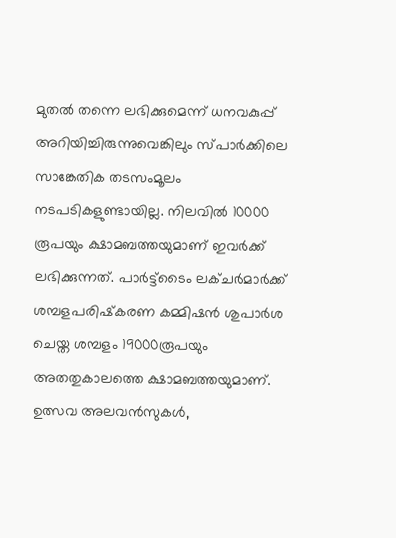മുതല്‍ തന്നെ ലഭിക്കുമെന്ന് ധനവകുപ്പ് അറിയിച്ചിരുന്നുവെങ്കിലും സ്പാര്‍ക്കിലെ സാങ്കേതിക തടസംമൂലം നടപടികളുണ്ടായില്ല. നിലവില്‍ 10000 രൂപയും ക്ഷാമബത്തയുമാണ് ഇവര്‍ക്ക് ലഭിക്കുന്നത്. പാര്‍ട്ട്‌ടൈം ലക്ചര്‍മാര്‍ക്ക് ശമ്പളപരിഷ്‌കരണ കമ്മിഷന്‍ ശുപാര്‍ശ ചെയ്ത ശമ്പളം 19000രൂപയും അതതുകാലത്തെ ക്ഷാമബത്തയുമാണ്. ഉത്സവ അലവന്‍സുകള്‍,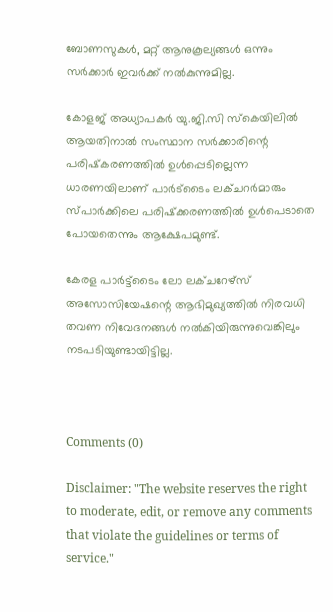ബോണസുകള്‍, മറ്റ് ആനുകൂല്യങ്ങള്‍ ഒന്നും സര്‍ക്കാര്‍ ഇവര്‍ക്ക് നല്‍കുന്നുമില്ല.

കോളജ് അധ്യാപകര്‍ യു.ജി.സി സ്‌കെയിലില്‍ ആയതിനാല്‍ സംസ്ഥാന സര്‍ക്കാരിന്റെ പരിഷ്‌കരണത്തില്‍ ഉള്‍പ്പെടില്ലെന്ന ധാരണയിലാണ് പാര്‍ട്‌ടൈം ലക്ചറര്‍മാരും സ്പാര്‍ക്കിലെ പരിഷ്‌ക്കരണത്തില്‍ ഉള്‍പെടാതെ പോയതെന്നും ആക്ഷേപമുണ്ട്.

കേരള പാര്‍ട്ട്‌ടൈം ലോ ലക്ചറേഴ്‌സ് അസോസിയേഷന്റെ ആഭിമുഖ്യത്തില്‍ നിരവധി തവണ നിവേദനങ്ങള്‍ നല്‍കിയിരുന്നുവെങ്കിലും നടപടിയുണ്ടായിട്ടില്ല.



Comments (0)

Disclaimer: "The website reserves the right to moderate, edit, or remove any comments that violate the guidelines or terms of service."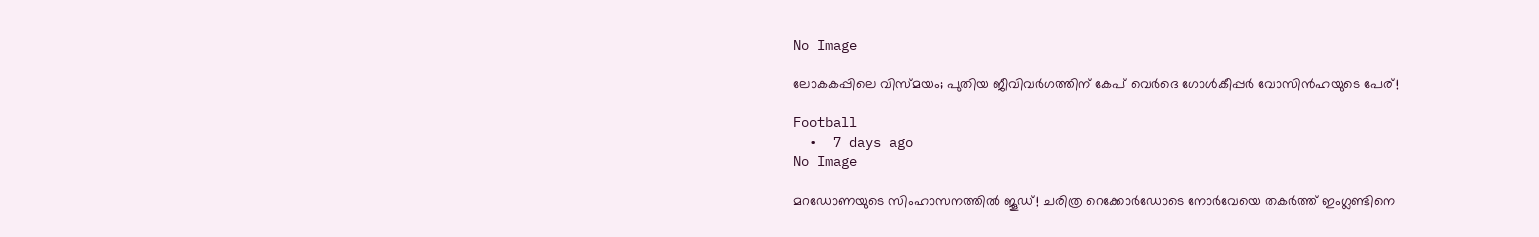No Image

ലോകകപ്പിലെ വിസ്മയം; പുതിയ ജീവിവർഗത്തിന് കേപ് വെർദെ ഗോൾകീപ്പർ വോസിൻഹയുടെ പേര്!

Football
  •  7 days ago
No Image

മറഡോണയുടെ സിംഹാസനത്തിൽ ജൂഡ്! ചരിത്ര റെക്കോർഡോടെ നോർവേയെ തകർത്ത് ഇംഗ്ലണ്ടിനെ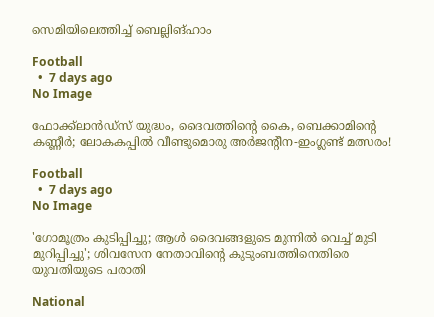സെമിയിലെത്തിച്ച് ബെല്ലിങ്ഹാം

Football
  •  7 days ago
No Image

ഫോക്ക്‌ലാൻഡ്‌സ് യുദ്ധം, ദൈവത്തിന്റെ കൈ, ബെക്കാമിന്റെ കണ്ണീർ; ലോകകപ്പിൽ വീണ്ടുമൊരു അർജന്റീന-ഇംഗ്ലണ്ട് മത്സരം!

Football
  •  7 days ago
No Image

'ഗോമൂത്രം കുടിപ്പിച്ചു; ആള്‍ ദൈവങ്ങളുടെ മുന്നില്‍ വെച്ച് മുടി മുറിപ്പിച്ചു'; ശിവസേന നേതാവിന്റെ കുടുംബത്തിനെതിരെ യുവതിയുടെ പരാതി

National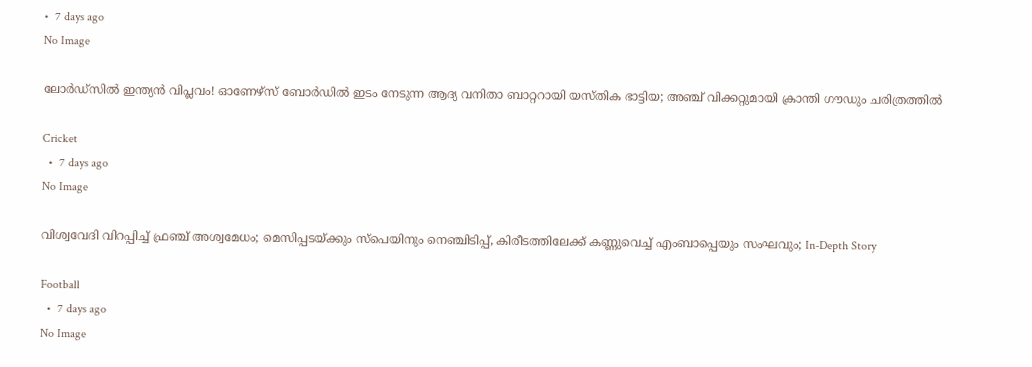•  7 days ago
No Image

ലോർഡ്‌സിൽ ഇന്ത്യൻ വിപ്ലവം! ഓണേഴ്‌സ് ബോർഡിൽ ഇടം നേടുന്ന ആദ്യ വനിതാ ബാറ്ററായി യസ്തിക ഭാട്ടിയ; അഞ്ച് വിക്കറ്റുമായി ക്രാന്തി ഗൗഡും ചരിത്രത്തിൽ

Cricket
  •  7 days ago
No Image

വിശ്വവേദി വിറപ്പിച്ച് ഫ്രഞ്ച് അശ്വമേധം; മെസിപ്പടയ്ക്കും സ്പെയിനും നെഞ്ചിടിപ്പ്, കിരീടത്തിലേക്ക് കണ്ണുവെച്ച് എംബാപ്പെയും സംഘവും; In-Depth Story

Football
  •  7 days ago
No Image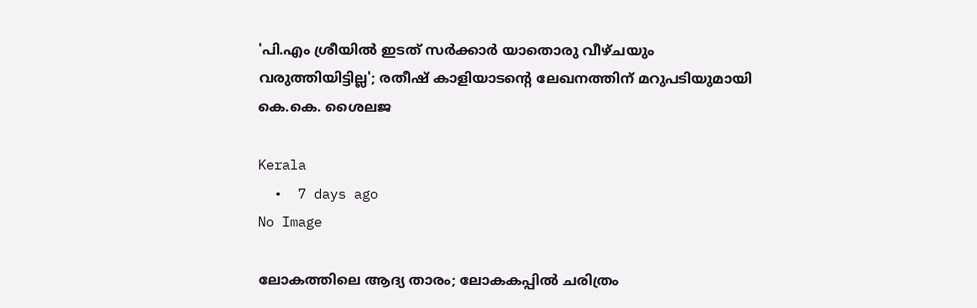'പി.എം ശ്രീയില്‍ ഇടത് സര്‍ക്കാര്‍ യാതൊരു വീഴ്ചയും വരുത്തിയിട്ടില്ല'; രതീഷ് കാളിയാടന്റെ ലേഖനത്തിന് മറുപടിയുമായി കെ.കെ. ശൈലജ

Kerala
  •  7 days ago
No Image

ലോകത്തിലെ ആദ്യ താരം; ലോകകപ്പിൽ ചരിത്രം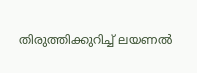തിരുത്തിക്കുറിച്ച് ലയണൽ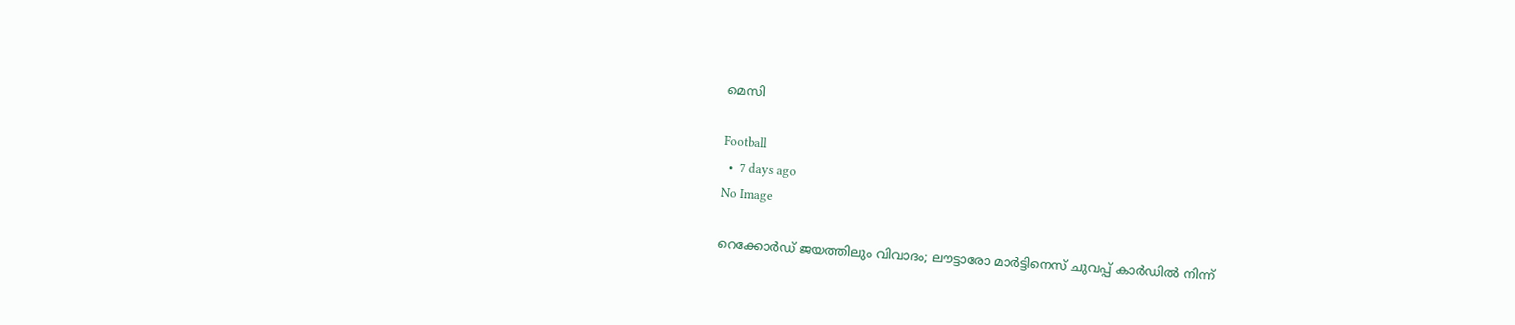മെസി

Football
  •  7 days ago
No Image

റെക്കോർഡ് ജയത്തിലും വിവാദം; ലൗട്ടാരോ മാർട്ടിനെസ് ചുവപ്പ് കാർഡിൽ നിന്ന്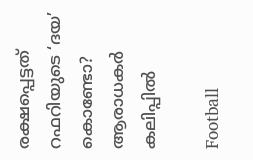രക്ഷപ്പെട്ടത് റഫറിയുടെ ‘ദയ’ കൊണ്ടോ? ആരാധകർ കലിപ്പിൽ

Football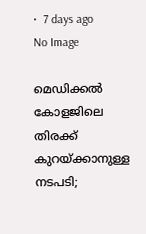•  7 days ago
No Image

മെഡിക്കല്‍ കോളജിലെ തിരക്ക് കുറയ്ക്കാനുള്ള നടപടി;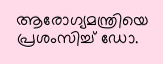ആരോഗ്യമന്ത്രിയെ പ്രശംസിച്ച് ഡോ.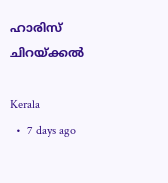ഹാരിസ് ചിറയ്ക്കല്‍

Kerala
  •  7 days ago